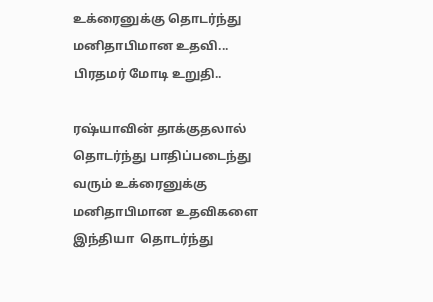உக்ரைனுக்கு தொடர்ந்து மனிதாபிமான உதவி... பிரதமர் மோடி உறுதி..

ரஷ்யாவின் தாக்குதலால் தொடர்ந்து பாதிப்படைந்து வரும் உக்ரைனுக்கு மனிதாபிமான உதவிகளை இந்தியா  தொடர்ந்து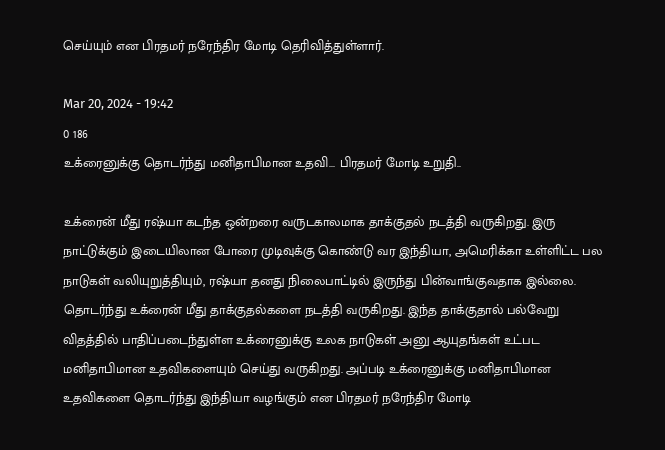செய்யும் என பிரதமர் நரேந்திர மோடி தெரிவித்துள்ளார்.

Mar 20, 2024 - 19:42
0 186
உக்ரைனுக்கு தொடர்ந்து மனிதாபிமான உதவி... பிரதமர் மோடி உறுதி..

உக்ரைன் மீது ரஷ்யா கடந்த ஒன்றரை வருடகாலமாக தாக்குதல் நடத்தி வருகிறது. இரு நாட்டுக்கும் இடையிலான போரை முடிவுக்கு கொண்டு வர இந்தியா, அமெரிக்கா உள்ளிட்ட பல நாடுகள் வலியுறுத்தியும், ரஷ்யா தனது நிலைபாட்டில் இருந்து பின்வாங்குவதாக இல்லை. தொடர்ந்து உக்ரைன் மீது தாக்குதல்களை நடத்தி வருகிறது. இந்த தாக்குதால் பல்வேறு விதத்தில் பாதிப்படைந்துள்ள உக்ரைனுக்கு உலக நாடுகள் அனு ஆயுதங்கள் உட்பட மனிதாபிமான உதவிகளையும் செய்து வருகிறது. அப்படி உக்ரைனுக்கு மனிதாபிமான உதவிகளை தொடர்ந்து இந்தியா வழங்கும் என பிரதமர் நரேந்திர மோடி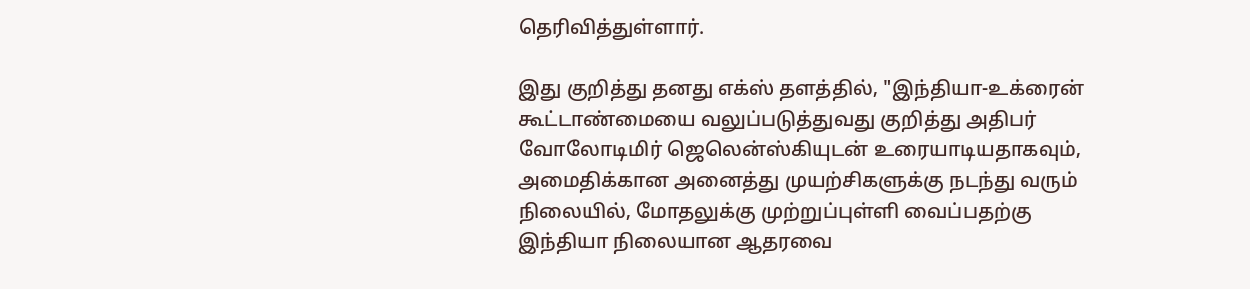தெரிவித்துள்ளார்.

இது குறித்து தனது எக்ஸ் தளத்தில், "இந்தியா-உக்ரைன் கூட்டாண்மையை வலுப்படுத்துவது குறித்து அதிபர் வோலோடிமிர் ஜெலென்ஸ்கியுடன் உரையாடியதாகவும், அமைதிக்கான அனைத்து முயற்சிகளுக்கு நடந்து வரும் நிலையில், மோதலுக்கு முற்றுப்புள்ளி வைப்பதற்கு இந்தியா நிலையான ஆதரவை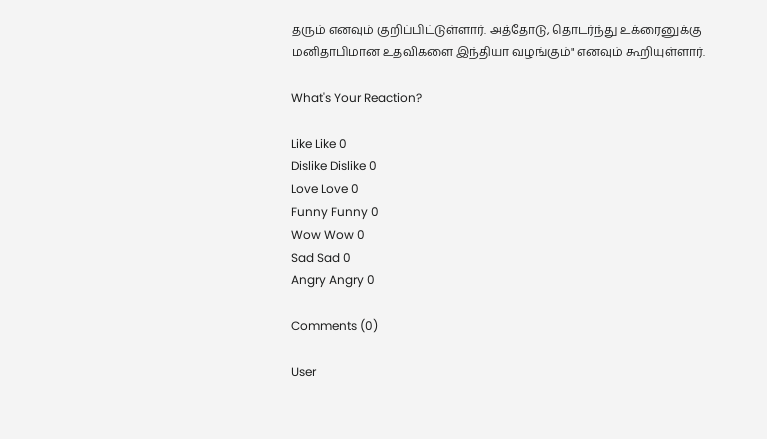தரும் எனவும் குறிப்பிட்டுள்ளார். அத்தோடு, தொடர்ந்து உக்ரைனுக்கு மனிதாபிமான உதவிகளை இந்தியா வழங்கும்" எனவும் கூறியுள்ளார்.

What's Your Reaction?

Like Like 0
Dislike Dislike 0
Love Love 0
Funny Funny 0
Wow Wow 0
Sad Sad 0
Angry Angry 0

Comments (0)

User